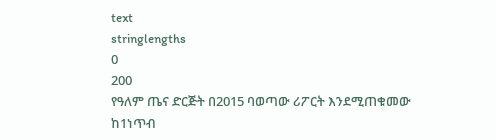text
stringlengths
0
200
የዓለም ጤና ድርጅት በ2015 ባወጣው ሪፖርት እንደሚጠቁመው ከ1ነጥብ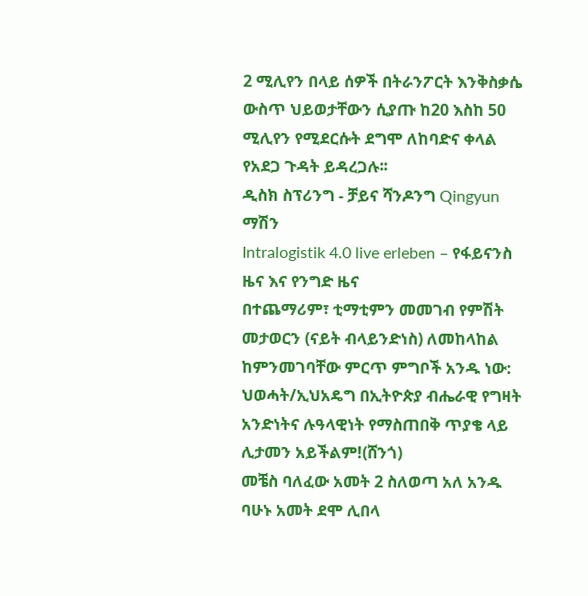2 ሚሊየን በላይ ሰዎች በትራንፖርት እንቅስቃሴ ውስጥ ህይወታቸውን ሲያጡ ከ20 እስከ 50 ሚሊየን የሚደርሱት ደግሞ ለከባድና ቀላል የአደጋ ጉዳት ይዳረጋሉ፡፡
ዲስክ ስፕሪንግ - ቻይና ሻንዶንግ Qingyun ማሽን
Intralogistik 4.0 live erleben – የፋይናንስ ዜና እና የንግድ ዜና
በተጨማሪም፣ ቲማቲምን መመገብ የምሽት መታወርን (ናይት ብላይንድነስ) ለመከላከል ከምንመገባቸው ምርጥ ምግቦች አንዱ ነው:
ህወሓት/ኢህአዴግ በኢትዮጵያ ብሔራዊ የግዛት አንድነትና ሉዓላዊነት የማስጠበቅ ጥያቄ ላይ ሊታመን አይችልም!(ሸንጎ)
መቼስ ባለፈው አመት 2 ስለወጣ አለ አንዱ ባሁኑ አመት ደሞ ሊበላ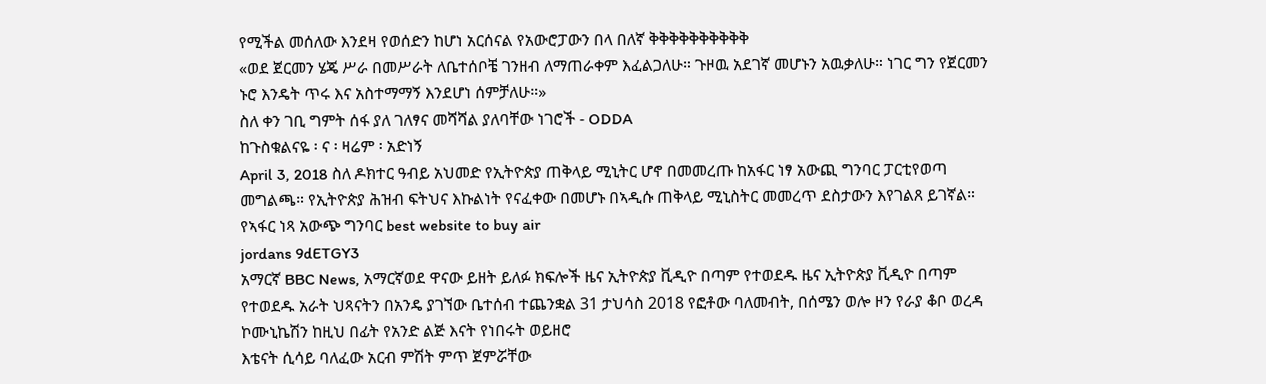የሚችል መሰለው እንደዛ የወሰድን ከሆነ አርሰናል የአውሮፓውን በላ በለኛ ቅቅቅቅቅቅቅቅቅቅ
«ወደ ጀርመን ሄጄ ሥራ በመሥራት ለቤተሰቦቼ ገንዘብ ለማጠራቀም እፈልጋለሁ። ጉዞዉ አደገኛ መሆኑን አዉቃለሁ። ነገር ግን የጀርመን ኑሮ እንዴት ጥሩ እና አስተማማኝ እንደሆነ ሰምቻለሁ።»
ስለ ቀን ገቢ ግምት ሰፋ ያለ ገለፃና መሻሻል ያለባቸው ነገሮች - ODDA
ከጉስቁልናዬ ፡ ና ፡ ዛሬም ፡ አድነኝ
April 3, 2018 ስለ ዶክተር ዓብይ አህመድ የኢትዮጵያ ጠቅላይ ሚኒትር ሆኖ በመመረጡ ከአፋር ነፃ አውጪ ግንባር ፓርቲየወጣ መግልጫ። የኢትዮጵያ ሕዝብ ፍትህና እኩልነት የናፈቀው በመሆኑ በኣዲሱ ጠቅላይ ሚኒስትር መመረጥ ደስታውን እየገልጸ ይገኛል። የኣፋር ነጻ አውጭ ግንባር best website to buy air
jordans 9dETGY3
አማርኛ BBC News, አማርኛወደ ዋናው ይዘት ይለፉ ክፍሎች ዜና ኢትዮጵያ ቪዲዮ በጣም የተወደዱ ዜና ኢትዮጵያ ቪዲዮ በጣም የተወደዱ አራት ህጻናትን በአንዴ ያገኘው ቤተሰብ ተጨንቋል 31 ታህሳስ 2018 የፎቶው ባለመብት, በሰሜን ወሎ ዞን የራያ ቆቦ ወረዳ ኮሙኒኬሽን ከዚህ በፊት የአንድ ልጅ እናት የነበሩት ወይዘሮ
እቴናት ሲሳይ ባለፈው አርብ ምሽት ምጥ ጀምሯቸው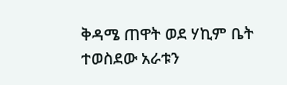ቅዳሜ ጠዋት ወደ ሃኪም ቤት ተወስደው አራቱን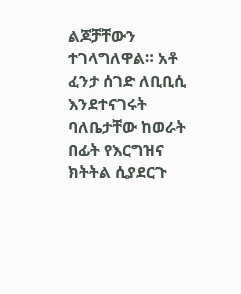ልጆቻቸውን ተገላግለዋል። አቶ ፈንታ ሰገድ ለቢቢሲ እንደተናገሩት ባለቤታቸው ከወራት በፊት የእርግዝና ክትትል ሲያደርጉ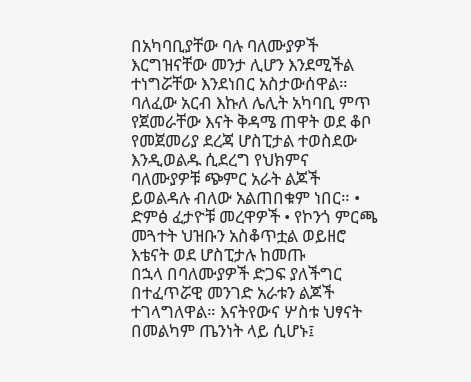በአካባቢያቸው ባሉ ባለሙያዎች እርግዝናቸው መንታ ሊሆን እንደሚችል ተነግሯቸው እንደነበር አስታውሰዋል።
ባለፈው አርብ እኩለ ሌሊት አካባቢ ምጥ የጀመራቸው እናት ቅዳሜ ጠዋት ወደ ቆቦ የመጀመሪያ ደረጃ ሆስፒታል ተወስደው እንዲወልዱ ሲደረግ የህክምና ባለሙያዎቹ ጭምር አራት ልጆች ይወልዳሉ ብለው አልጠበቁም ነበር። • ድምፅ ፈታዮቹ መረዋዎች • የኮንጎ ምርጫ መጓተት ህዝቡን አስቆጥቷል ወይዘሮ እቴናት ወደ ሆስፒታሉ ከመጡ
በኋላ በባለሙያዎች ድጋፍ ያለችግር በተፈጥሯዊ መንገድ አራቱን ልጆች ተገላግለዋል። እናትየውና ሦስቱ ህፃናት በመልካም ጤንነት ላይ ሲሆኑ፤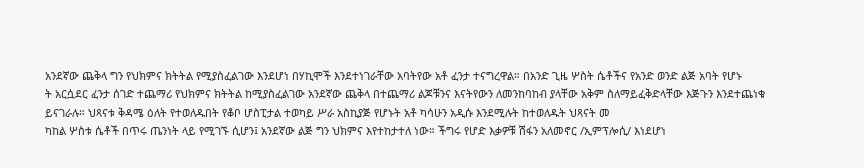አንደኛው ጨቅላ ግን የህክምና ክትትል የሚያስፈልገው እንደሆነ በሃኪሞች እንደተነገራቸው አባትየው አቶ ፈንታ ተናግረዋል። በአንድ ጊዜ ሦስት ሴቶችና የአንድ ወንድ ልጅ አባት የሆኑ
ት አርሷደር ፈንታ ሰገድ ተጨማሪ የህክምና ክትትል ከሚያስፈልገው አንደኛው ጨቅላ በተጨማሪ ልጆቹንና እናትየውን ለመንከባከብ ያላቸው አቅም ስለማይፈቅድላቸው እጅጉን እንደተጨነቁ ይናገራሉ። ህጻናቱ ቅዳሜ ዕለት የተወለዱበት የቆቦ ሆስፒታል ተወካይ ሥራ አስኪያጅ የሆኑት አቶ ካሳሁን አዲሱ እንደሚሉት ከተወለዱት ህጻናት መ
ካከል ሦስቱ ሴቶች በጥሩ ጤንነት ላይ የሚገኙ ሲሆን፤ አንደኛው ልጅ ግን ህክምና እየተከታተለ ነው። ችግሩ የሆድ እቃዎቹ ሽፋን አለመኖር /ኢምፕሎሲ/ እነደሆነ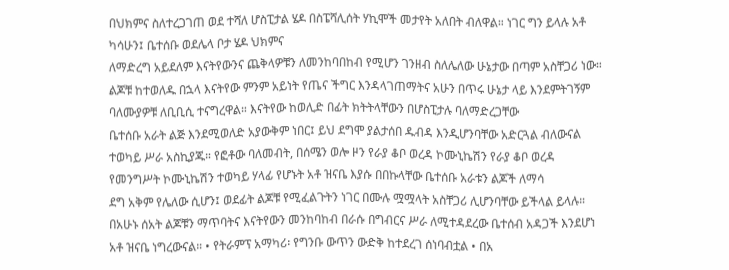በህክምና ስለተረጋገጠ ወደ ተሻለ ሆስፒታል ሄዶ በስፔሻሊሰት ሃኪሞች መታየት አለበት ብለዋል። ነገር ግን ይላሉ አቶ ካሳሁን፤ ቤተሰቡ ወደሌላ ቦታ ሄዶ ህክምና
ለማድረግ አይደለም እናትየውንና ጨቅላዎቹን ለመንከባበከብ የሚሆን ገንዘብ ስለሌለው ሁኔታው በጣም አስቸጋሪ ነው። ልጆቹ ከተወለዱ በኋላ እናትየው ምንም አይነት የጤና ችግር እንዳላገጠማትና አሁን በጥሩ ሁኔታ ላይ እንደምትገኝም ባለሙያዎቹ ለቢቢሲ ተናግረዋል። እናትየው ከወሊድ በፊት ክትትላቸውን በሆስፒታሉ ባለማድረጋቸው
ቤተሰቡ አራት ልጅ እንደሚወለድ አያውቅም ነበር፤ ይህ ደግሞ ያልታሰበ ዱብዳ እንዲሆንባቸው አድርጓል ብለውናል ተወካይ ሥራ አስኪያጁ። የፎቶው ባለመብት, በሰሜን ወሎ ዞን የራያ ቆቦ ወረዳ ኮሙኒኬሽን የራያ ቆቦ ወረዳ የመንግሥት ኮሙኒኬሽን ተወካይ ሃላፊ የሆኑት አቶ ዝናቤ እያሱ በበኩላቸው ቤተሰቡ አራቱን ልጆች ለማሳ
ደግ አቅም የሌለው ሲሆን፤ ወደፊት ልጆቹ የሚፈልጉትን ነገር በሙሉ ሟሟላት አስቸጋሪ ሊሆንባቸው ይችላል ይላሉ። በአሁኑ ሰአት ልጆቹን ማጥባትና እናትየውን መንከባከብ በራሱ በግብርና ሥራ ለሚተዳደረው ቤተሰብ አዳጋች እንደሆነ አቶ ዝናቤ ነግረውናል። • የትራምፕ አማካሪ፡ የግንቡ ውጥን ውድቅ ከተደረገ ሰነባብቷል • በአ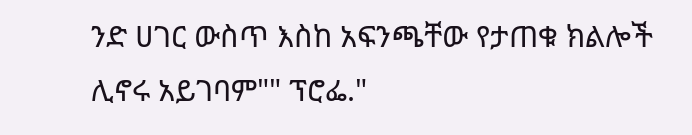ንድ ሀገር ውስጥ እስከ አፍንጫቸው የታጠቁ ክልሎች ሊኖሩ አይገባም"" ፕሮፌ."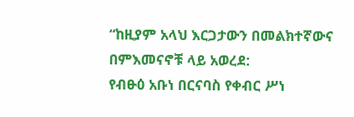“ከዚያም አላህ እርጋታውን በመልክተኛውና በምእመናኖቹ ላይ አወረደ:
የብፁዕ አቡነ በርናባስ የቀብር ሥነ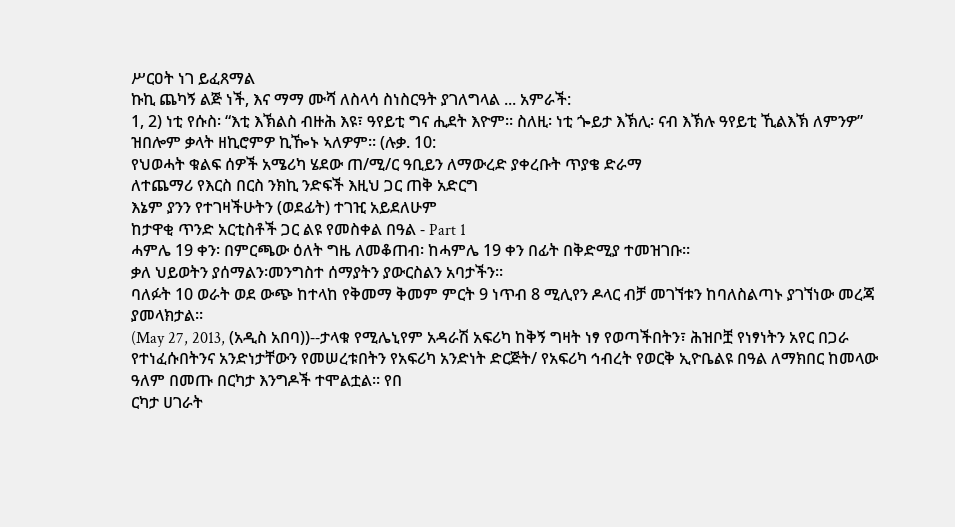ሥርዐት ነገ ይፈጸማል
ኩኪ ጨካኝ ልጅ ነች, እና ማማ ሙሻ ለስላሳ ስነስርዓት ያገለግላል ... አምራች:
1, 2) ነቲ የሱስ፡ “እቲ እኽልስ ብዙሕ እዩ፣ ዓየይቲ ግና ሒደት እዮም። ስለዚ፡ ነቲ ጐይታ እኽሊ፡ ናብ እኽሉ ዓየይቲ ኺልእኽ ለምንዎ” ዝበሎም ቃላት ዘኪሮምዎ ኪዀኑ ኣለዎም። (ሉቃ. 10:
የህወሓት ቁልፍ ሰዎች አሜሪካ ሄደው ጠ/ሚ/ር ዓቢይን ለማውረድ ያቀረቡት ጥያቄ ድራማ
ለተጨማሪ የእርስ በርስ ንክኪ ንድፍች እዚህ ጋር ጠቅ አድርግ
እኔም ያንን የተገዛችሁትን (ወደፊት) ተገዢ አይደለሁም
ከታዋቂ ጥንድ አርቲስቶች ጋር ልዩ የመስቀል በዓል - Part 1
ሓምሌ 19 ቀን፡ በምርጫው ዕለት ግዜ ለመቆጠብ፡ ከሓምሌ 19 ቀን በፊት በቅድሚያ ተመዝገቡ።
ቃለ ህይወትን ያሰማልን፡መንግስተ ሰማያትን ያውርስልን አባታችን፡፡
ባለፉት 10 ወራት ወደ ውጭ ከተላከ የቅመማ ቅመም ምርት 9 ነጥብ 8 ሚሊየን ዶላር ብቻ መገኘቱን ከባለስልጣኑ ያገኘነው መረጃ ያመላክታል።
(May 27, 2013, (አዲስ አበባ))--ታላቁ የሚሌኒየም አዳራሽ አፍሪካ ከቅኝ ግዛት ነፃ የወጣችበትን፣ ሕዝቦቿ የነፃነትን አየር በጋራ የተነፈሱበትንና አንድነታቸውን የመሠረቱበትን የአፍሪካ አንድነት ድርጅት/ የአፍሪካ ኅብረት የወርቅ ኢዮቤልዩ በዓል ለማክበር ከመላው ዓለም በመጡ በርካታ እንግዶች ተሞልቷል፡፡ የበ
ርካታ ሀገራት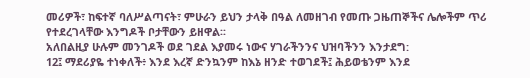መሪዎች፣ ከፍተኛ ባለሥልጣናት፣ ምሁራን ይህን ታላቅ በዓል ለመዘገብ የመጡ ጋዜጠኞችና ሌሎችም ጥሪ የተደረገላቸው እንግዶች ቦታቸውን ይዘዋል፡፡
አለበልዚያ ሁሉም መንገዶች ወደ ገደል እያመሩ ነውና ሃገራችንንና ህዝባችንን እንታደግ:
12፤ ማደሪያዬ ተነቀለች፥ እንደ እረኛ ድንኳንም ከእኔ ዘንድ ተወገደች፤ ሕይወቴንም እንደ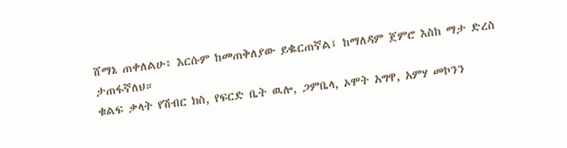ሸማኔ ጠቀለልሁ፥ እርሱም ከመጠቅለያው ይቈርጠኛል፤ ከማለዳም ጀምሮ እስከ ማታ ድረስ ታጠፋኛለህ።
ቁልፍ ቃላት የሽብር ክስ, የፍርድ ቤት ዉሎ, ጋምቤላ, ኦሞት አግዋ, አምሃ መኮንን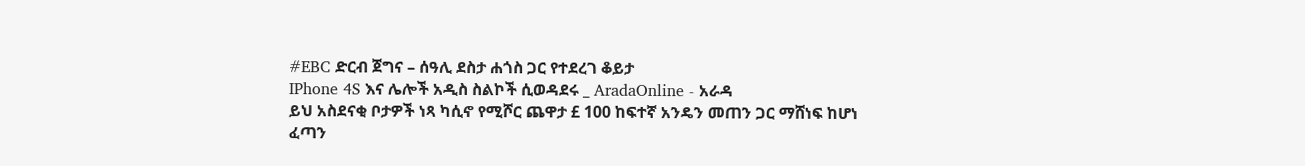#EBC ድርብ ጀግና – ሰዓሊ ደስታ ሐጎስ ጋር የተደረገ ቆይታ
IPhone 4S እና ሌሎች አዲስ ስልኮች ሲወዳደሩ _ AradaOnline - አራዳ
ይህ አስደናቂ ቦታዎች ነጻ ካሲኖ የሚሾር ጨዋታ £ 100 ከፍተኛ አንዴን መጠን ጋር ማሸነፍ ከሆነ ፈጣን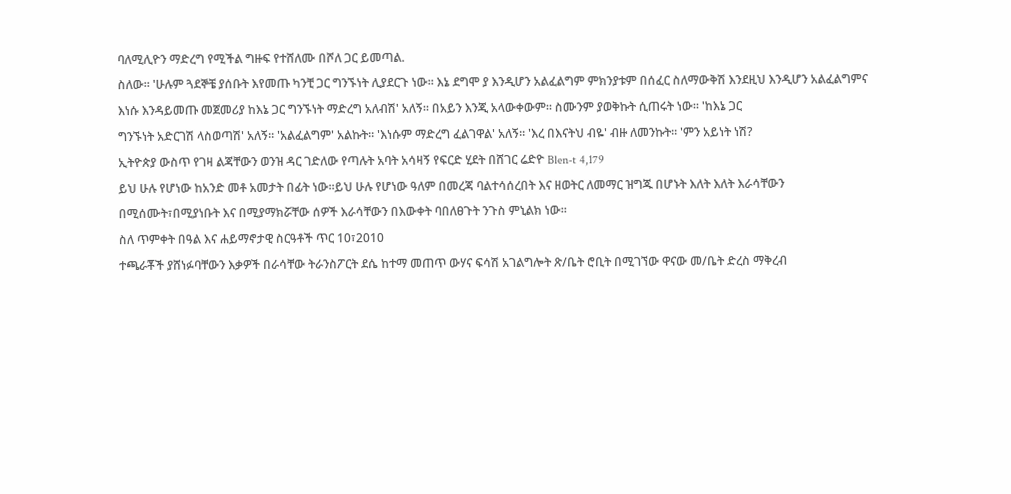ባለሚሊዮን ማድረግ የሚችል ግዙፍ የተሸለሙ በሾለ ጋር ይመጣል.
ስለው። 'ሁሉም ጓደኞቼ ያሰቡት እየመጡ ካንቺ ጋር ግንኙነት ሊያደርጉ ነው። እኔ ደግሞ ያ እንዲሆን አልፈልግም ምክንያቱም በሰፈር ስለማውቅሽ እንደዚህ እንዲሆን አልፈልግምና እነሱ እንዳይመጡ መጀመሪያ ከእኔ ጋር ግንኙነት ማድረግ አለብሽ' አለኝ። በአይን እንጂ አላውቀውም። ስሙንም ያወቅኩት ሲጠሩት ነው። 'ከእኔ ጋር
ግንኙነት አድርገሽ ላስወጣሽ' አለኝ። 'አልፈልግም' አልኩት። 'እነሱም ማድረግ ፈልገዋል' አለኝ። 'እረ በእናትህ ብዬ' ብዙ ለመንኩት። 'ምን አይነት ነሽ?
ኢትዮጵያ ውስጥ የገዛ ልጃቸውን ወንዝ ዳር ገድለው የጣሉት አባት አሳዛኝ የፍርድ ሂደት በሸገር ሬድዮ Blen-t 4,179
ይህ ሁሉ የሆነው ከአንድ መቶ አመታት በፊት ነው።ይህ ሁሉ የሆነው ዓለም በመረጃ ባልተሳሰረበት እና ዘወትር ለመማር ዝግጁ በሆኑት እለት እለት እራሳቸውን በሚሰሙት፣በሚያነቡት እና በሚያማክሯቸው ሰዎች እራሳቸውን በእውቀት ባበለፀጉት ንጉስ ምኒልክ ነው።
ስለ ጥምቀት በዓል እና ሐይማኖታዊ ስርዓቶች ጥር 10፣2010
ተጫራቾች ያሸነፉባቸውን እቃዎች በራሳቸው ትራንስፖርት ደሴ ከተማ መጠጥ ውሃና ፍሳሽ አገልግሎት ጽ/ቤት ሮቢት በሚገኘው ዋናው መ/ቤት ድረስ ማቅረብ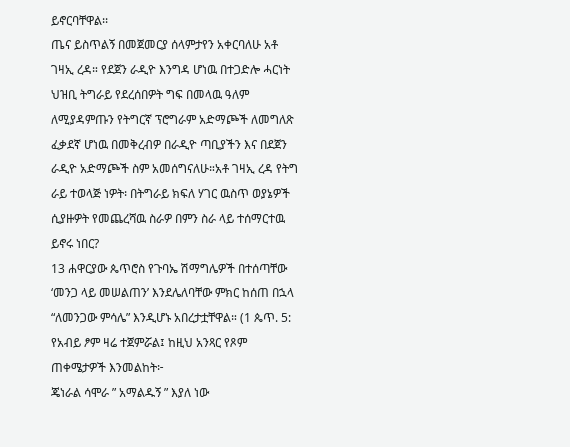ይኖርባቸዋል፡፡
ጤና ይስጥልኝ በመጀመርያ ሰላምታየን አቀርባለሁ አቶ ገዛኢ ረዳ። የደጀን ራዲዮ እንግዳ ሆነዉ በተጋድሎ ሓርነት ህዝቢ ትግራይ የደረሰበዎት ግፍ በመላዉ ዓለም ለሚያዳምጡን የትግርኛ ፕሮግራም አድማጮች ለመግለጽ ፈቃደኛ ሆነዉ በመቅረብዎ በራዲዮ ጣቢያችን እና በደጀን ራዲዮ አድማጮች ስም አመሰግናለሁ።አቶ ገዛኢ ረዳ የትግ
ራይ ተወላጅ ነዎት፡ በትግራይ ክፍለ ሃገር ዉስጥ ወያኔዎች ሲያዙዎት የመጨረሻዉ ስራዎ በምን ስራ ላይ ተሰማርተዉ ይኖሩ ነበር?
13 ሐዋርያው ጴጥሮስ የጉባኤ ሽማግሌዎች በተሰጣቸው ‘መንጋ ላይ መሠልጠን’ እንደሌለባቸው ምክር ከሰጠ በኋላ “ለመንጋው ምሳሌ” እንዲሆኑ አበረታቷቸዋል። (1 ጴጥ. 5:
የአብይ ፆም ዛሬ ተጀምሯል፤ ከዚህ አንጻር የጾም ጠቀሜታዎች እንመልከት፦
ጄነራል ሳሞራ ” አማልዱኝ ” እያለ ነው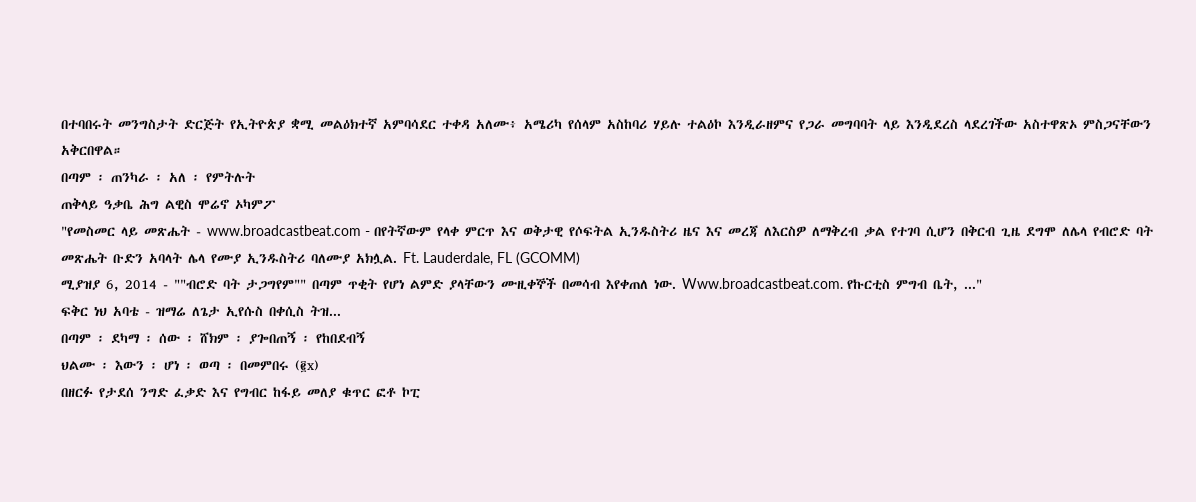በተባበሩት መንግስታት ድርጅት የኢትዮጵያ ቋሚ መልዕክተኛ አምባሳደር ተቀዳ አለሙ፥ አሜሪካ የሰላም አስከባሪ ሃይሉ ተልዕኮ እንዲራዘምና የጋራ መግባባት ላይ እንዲደረስ ላደረገችው አስተዋጽኦ ምስጋናቸውን አቅርበዋል።
በጣም ፡ ጠንካራ ፡ አለ ፡ የምትሉት
ጠቅላይ ዓቃቤ ሕግ ልዊስ ሞሬኖ ኦካምፖ
"የመስመር ላይ መጽሔት - www.broadcastbeat.com - በየትኛውም የላቀ ምርጥ እና ወቅታዊ የሶፍትል ኢንዱስትሪ ዜና እና መረጃ ለእርስዎ ለማቅረብ ቃል የተገባ ሲሆን በቅርብ ጊዜ ደግሞ ለሌላ የብሮድ ባት መጽሔት ቡድን አባላት ሌላ የሙያ ኢንዱስትሪ ባለሙያ አክሏል. Ft. Lauderdale, FL (GCOMM)
ሚያዝያ 6, 2014 - ""ብሮድ ባት ታጋግየም"" በጣም ጥቂት የሆነ ልምድ ያላቸውን ሙዚቀኞች በመሳብ እየቀጠለ ነው. Www.broadcastbeat.com. የኩርቲስ ምግብ ቤት, ..."
ፍቅር ነህ አባቴ - ዝማሬ ለጌታ ኢየሱስ በቀሲስ ትዝ...
በጣም ፡ ደካማ ፡ ሰው ፡ ሸክም ፡ ያጐበጠኝ ፡ የከበደብኝ
ህልሙ ፡ እውን ፡ ሆነ ፡ ወጣ ፡ በመምበሩ (፪x)
በዘርፉ የታደሰ ንግድ ፈቃድ እና የግብር ከፋይ መለያ ቁጥር ፎቶ ኮፒ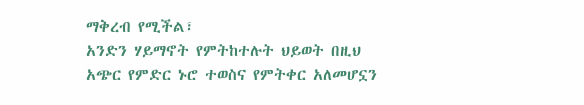ማቅረብ የሚችል፣
አንድን ሃይማኖት የምትከተሉት ህይወት በዚህ አጭር የምድር ኑሮ ተወስና የምትቀር አለመሆኗን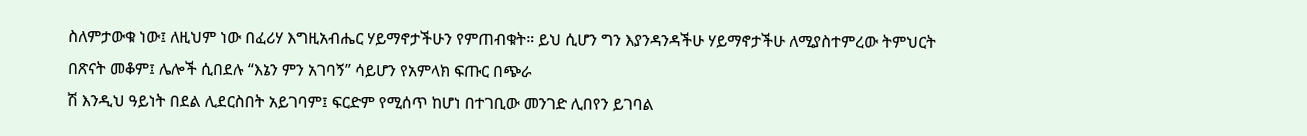ስለምታውቁ ነው፤ ለዚህም ነው በፈሪሃ እግዚአብሔር ሃይማኖታችሁን የምጠብቁት። ይህ ሲሆን ግን እያንዳንዳችሁ ሃይማኖታችሁ ለሚያስተምረው ትምህርት በጽናት መቆም፤ ሌሎች ሲበደሉ “እኔን ምን አገባኝ” ሳይሆን የአምላክ ፍጡር በጭራ
ሽ እንዲህ ዓይነት በደል ሊደርስበት አይገባም፤ ፍርድም የሚሰጥ ከሆነ በተገቢው መንገድ ሊበየን ይገባል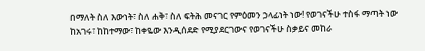በማለት ስለ እውነት፣ ስለ ሐቅ፣ ስለ ፍትሕ መናገር የምዕመን ኃላፊነት ነው! የወገናችሁ ተስፋ ማጣት ነው ከአገሩ፣ ከከተማው፣ ከቀዬው እንዲሰደድ የሚያደርገውና የወገናችሁ ስቃይና መከራ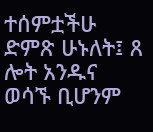ተሰምቷችሁ ድምጽ ሁኑለት፤ ጸ
ሎት አንዱና ወሳኙ ቢሆንም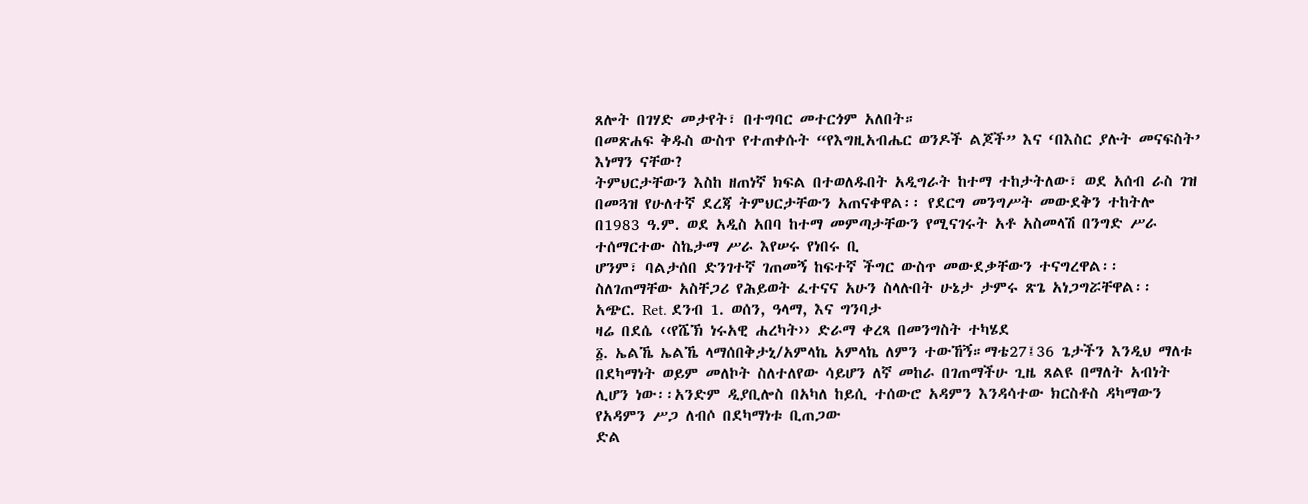ጸሎት በገሃድ መታየት፣ በተግባር መተርጎም አለበት።
በመጽሐፍ ቅዱስ ውስጥ የተጠቀሱት “የእግዚአብሔር ወንዶች ልጆች” እና ‘በእስር ያሉት መናፍስት’ እነማን ናቸው?
ትምህርታቸውን እስከ ዘጠነኛ ክፍል በተወለዱበት አዲግራት ከተማ ተከታትለው፣ ወደ አሰብ ራስ ገዝ በመጓዝ የሁለተኛ ደረጃ ትምህርታቸውን አጠናቀዋል፡፡ የደርግ መንግሥት መውደቅን ተከትሎ በ1983 ዓ.ም. ወደ አዲስ አበባ ከተማ መምጣታቸውን የሚናገሩት አቶ አስመላሽ በንግድ ሥራ ተሰማርተው ስኬታማ ሥራ እየሠሩ የነበሩ ቢ
ሆንም፣ ባልታሰበ ድንገተኛ ገጠመኝ ከፍተኛ ችግር ውስጥ መውደቃቸውን ተናግረዋል፡፡ ስለገጠማቸው አስቸጋሪ የሕይወት ፈተናና አሁን ስላሉበት ሁኔታ ታምሩ ጽጌ አነጋግሯቸዋል፡፡
አጭር. Ret. ደንብ 1. ወሰን, ዓላማ, እና ግንባታ
ዛሬ በደሴ ‹‹የሼኽ ነሩአዊ ሐረካት›› ድራማ ቀረጻ በመንግስት ተካሄደ
፩. ኤልኼ ኤልኼ ላማሰበቅታኒ/አምላኬ አምላኬ ለምን ተውኸኝ።ማቴ27፤36 ጌታችን እንዲህ ማለቱ በደካማነት ወይም መለኮት ስለተለየው ሳይሆን ለኛ መከራ በገጠማችሁ ጊዜ ጸልዩ በማለት አብነት ሊሆን ነው፡፡አንድም ዲያቢሎስ በአካለ ከይሲ ተሰውሮ አዳምን እንዳሳተው ክርስቶስ ዳካማውን የአዳምን ሥጋ ለብሶ በደካማነቱ ቢጠጋው
ድል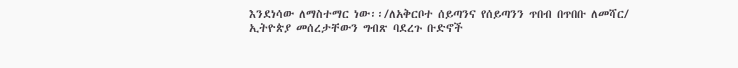እንደነሳው ለማስተማር ነው፡፡/ለአቅርቦተ ሰይጣንና የሰይጣንን ጥበብ በጥበቡ ለመሻር/
ኢትዮጵያ መሰረታቸውን ግብጽ ባደረጉ ቡድኖች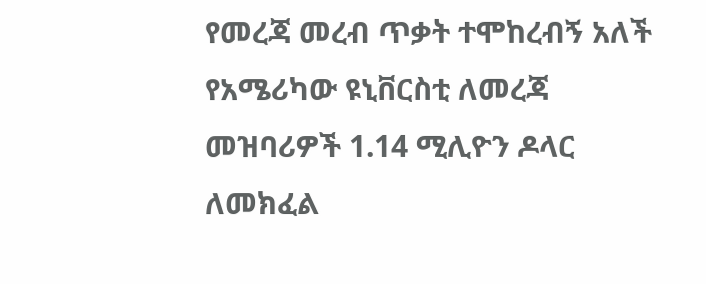የመረጃ መረብ ጥቃት ተሞከረብኝ አለች የአሜሪካው ዩኒቨርስቲ ለመረጃ መዝባሪዎች 1.14 ሚሊዮን ዶላር ለመክፈል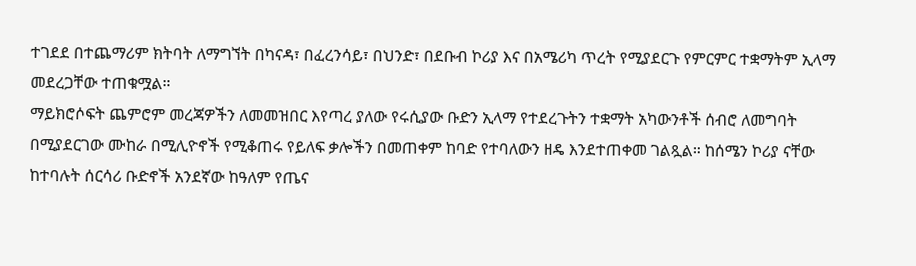ተገደደ በተጨማሪም ክትባት ለማግኘት በካናዳ፣ በፈረንሳይ፣ በህንድ፣ በደቡብ ኮሪያ እና በአሜሪካ ጥረት የሚያደርጉ የምርምር ተቋማትም ኢላማ መደረጋቸው ተጠቁሟል።
ማይክሮሶፍት ጨምሮም መረጃዎችን ለመመዝበር እየጣረ ያለው የሩሲያው ቡድን ኢላማ የተደረጉትን ተቋማት አካውንቶች ሰብሮ ለመግባት በሚያደርገው ሙከራ በሚሊዮኖች የሚቆጠሩ የይለፍ ቃሎችን በመጠቀም ከባድ የተባለውን ዘዴ እንደተጠቀመ ገልጿል። ከሰሜን ኮሪያ ናቸው ከተባሉት ሰርሳሪ ቡድኖች አንደኛው ከዓለም የጤና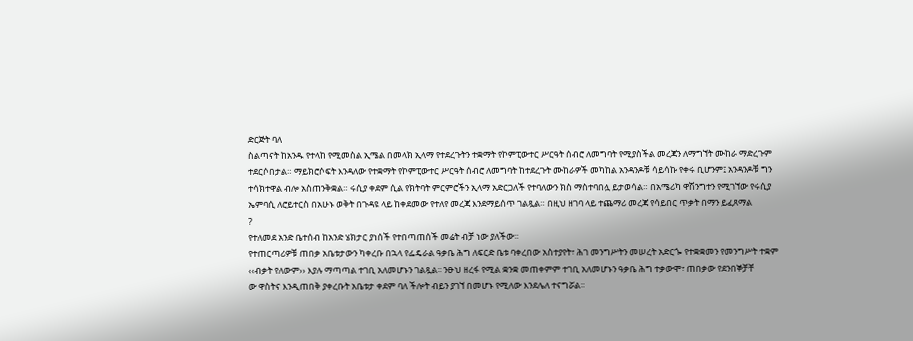ድርጅት ባለ
ስልጣናት ከአንዱ የተላከ የሚመስል ኢሜል በመላክ ኢላማ የተደረጉትን ተቋማት የኮምፒውተር ሥርዓት ሰብሮ ለመግባት የሚያስችል መረጃን ለማግኘት ሙከራ ማድረጉም ተደርሶበታል። ማይክሮሶፍት እንዳለው የተቋማት የኮምፒውተር ሥርዓት ሰብሮ ለመግባት ከተደረጉት ሙከራዎች መካከል አንዳንዶቹ ሳይሳኩ የቀሩ ቢሆንም፤ አንዳንዶቹ ግን
ተሳክተዋል ብሎ አስጠንቅቋል። ሩሲያ ቀደም ሲል የክትባት ምርምሮችን ኢላማ አድርጋለች የተባለውን ክስ ማስተባበሏ ይታወሳል። በአሜሪካ ዋሽንግተን የሚገኘው የሩሲያ ኤምባሲ ለሮይተርስ በአሁኑ ወቅት በጉዳዩ ላይ ከቀደመው የተለየ መረጃ እንደማይሰጥ ገልጿል። በዚህ ዘገባ ላይ ተጨማሪ መረጃ የሳይበር ጥቃት በማን ይፈጸማል
?
የተለመደ አንድ ቤተሰብ ከአንድ ሄክታር ያነሰች የተበጣጠሰች መሬት ብቻ ነው ያለችው፡፡
የተጠርጣሪዎቹ ጠበቃ አቤቱታውን ካቀረቡ በኋላ የፌዴራል ዓቃቤ ሕግ ለፍርድ ቤቱ ባቀረበው አስተያየት፣ ሕገ መንግሥትን መሠረት አድርጐ የተቋቋመን የመንግሥት ተቋም ‹‹ብቃት የለውም›› እያሉ ማጣጣል ተገቢ አለመሆኑን ገልጿል፡፡ ንፁህ ዘረፋ የሚል ቋንቋ መጠቀምም ተገቢ አለመሆኑን ዓቃቤ ሕግ ተቃውሞ፣ ጠበቃው የደንበኞቻቸ
ው ዋስትና እንዲጠበቅ ያቀረቡት አቤቱታ ቀደም ባለ ችሎት ብይን ያገኘ በመሆኑ የሚለው እንደሌለ ተናግሯል፡፡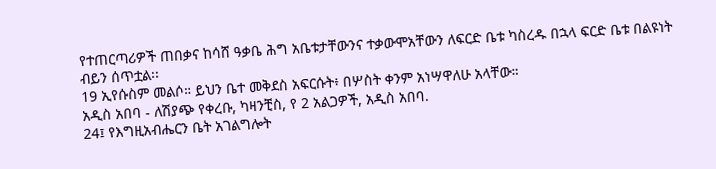የተጠርጣሪዎች ጠበቃና ከሳሸ ዓቃቤ ሕግ አቤቱታቸውንና ተቃውሞአቸውን ለፍርድ ቤቱ ካስረዱ በኋላ ፍርድ ቤቱ በልዩነት ብይን ሰጥቷል፡፡
19 ኢየሱስም መልሶ። ይህን ቤተ መቅደስ አፍርሱት፥ በሦስት ቀንም አነሣዋለሁ አላቸው።
አዲስ አበባ - ለሽያጭ የቀረቡ, ካዛንቺስ, የ 2 አልጋዎች, አዲስ አበባ.
24፤ የእግዚአብሔርን ቤት አገልግሎት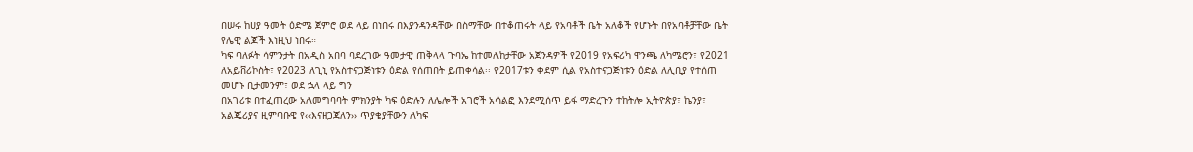በሠሩ ከሀያ ዓመት ዕድሜ ጀምሮ ወደ ላይ በነበሩ በእያንዳንዳቸው በስማቸው በተቆጠሩት ላይ የአባቶች ቤት አለቆች የሆኑት በየአባቶቻቸው ቤት የሌዊ ልጆች እነዚህ ነበሩ።
ካፍ ባለፉት ሳምንታት በአዲስ አበባ ባደረገው ዓመታዊ ጠቅላላ ጉባኤ ከተመለከታቸው አጀንዳዎች የ2019 የአፍሪካ ዋንጫ ለካሜሮን፣ የ2021 ለአይቨሪኮስት፣ የ2023 ለጊኒ የአስተናጋጅነቱን ዕድል የሰጠበት ይጠቀሳል፡፡ የ2017ቱን ቀደም ሲል የአስተናጋጅነቱን ዕድል ለሊቢያ የተሰጠ መሆኑ ቢታመንም፣ ወደ ኋላ ላይ ግን
በአገሪቱ በተፈጠረው አለመግባባት ምክንያት ካፍ ዕድሉን ለሌሎች አገሮች አሳልፎ እንደሚሰጥ ይፋ ማድረጉን ተከትሎ ኢትዮጵያ፣ ኬንያ፣ አልጄሪያና ዚምባቡዌ የ‹‹እናዘጋጃለን›› ጥያቄያቸውን ለካፍ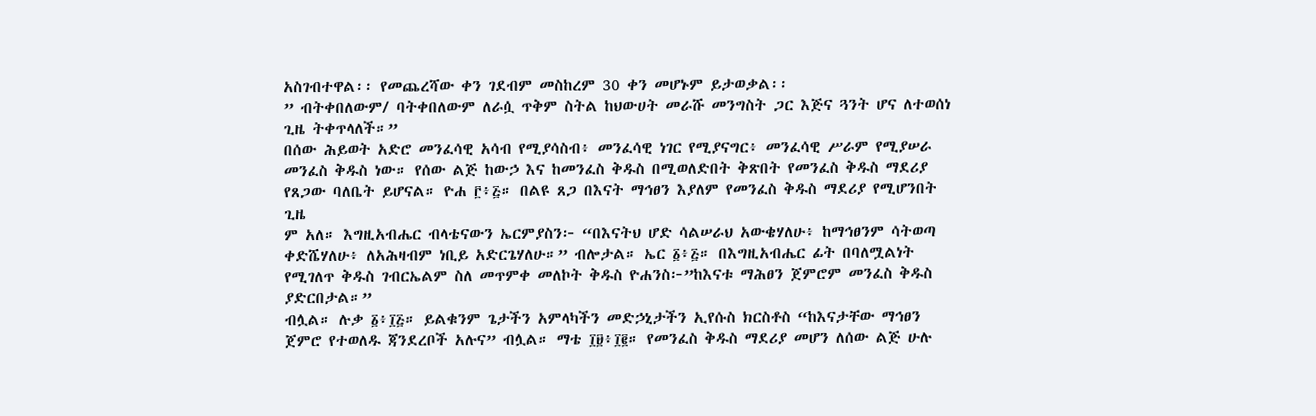አስገብተዋል፡፡ የመጨረሻው ቀን ገደብም መስከረም 30 ቀን መሆኑም ይታወቃል፡፡
” ብትቀበለውም/ ባትቀበለውም ለራሷ ጥቅም ስትል ከህውሀት መራሹ መንግስት ጋር እጅና ጓንት ሆና ለተወሰነ ጊዜ ትቀጥላለች።”
በሰው ሕይወት አድሮ መንፈሳዊ አሳብ የሚያሳስብ፥ መንፈሳዊ ነገር የሚያናግር፥ መንፈሳዊ ሥራም የሚያሠራ መንፈስ ቅዱስ ነው። የሰው ልጅ ከውኃ እና ከመንፈስ ቅዱስ በሚወለድበት ቅጽበት የመንፈስ ቅዱስ ማደሪያ የጸጋው ባለቤት ይሆናል። ዮሐ ፫፥፭። በልዩ ጸጋ በእናት ማኅፀን እያለም የመንፈስ ቅዱስ ማደሪያ የሚሆንበት ጊዜ
ም አለ። እግዚአብሔር ብላቴናውን ኤርምያስን፦ “በእናትህ ሆድ ሳልሠራህ አውቄሃለሁ፥ ከማኅፀንም ሳትወጣ ቀድሼሃለሁ፥ ለአሕዛብም ነቢይ አድርጌሃለሁ።” ብሎታል። ኤር ፩፥፭። በእግዚአብሔር ፊት በባለሟልነት የሚገለጥ ቅዱስ ገብርኤልም ስለ መጥምቀ መለኮት ቅዱስ ዮሐንስ፦”ከእናቱ ማሕፀን ጀምሮም መንፈስ ቅዱስ ያድርበታል።”
ብሏል። ሉቃ ፩፥፲፭። ይልቁንም ጌታችን አምላካችን መድኃኒታችን ኢየሱስ ክርስቶስ “ከእናታቸው ማኅፀን ጀምሮ የተወለዱ ጃንደረቦች አሉና” ብሏል። ማቴ ፲፱፥፲፪። የመንፈስ ቅዱስ ማደሪያ መሆን ለሰው ልጅ ሁሉ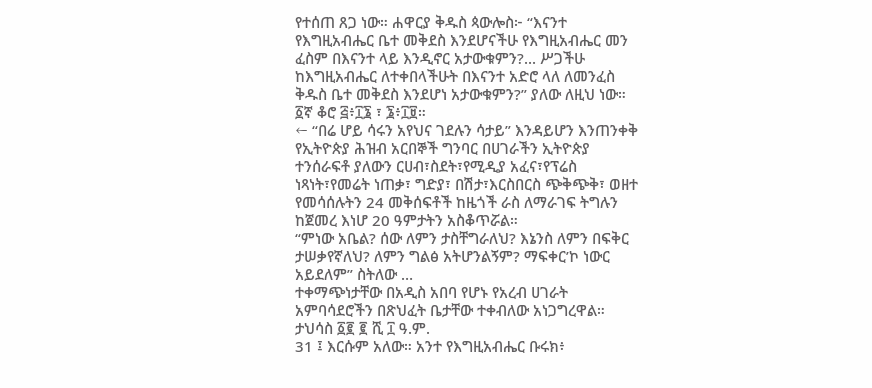የተሰጠ ጸጋ ነው። ሐዋርያ ቅዱስ ጳውሎስ፦ “እናንተ የእግዚአብሔር ቤተ መቅደስ እንደሆናችሁ የእግዚአብሔር መን
ፈስም በእናንተ ላይ እንዲኖር አታውቁምን?... ሥጋችሁ ከእግዚአብሔር ለተቀበላችሁት በእናንተ አድሮ ላለ ለመንፈስ ቅዱስ ቤተ መቅደስ እንደሆነ አታውቁምን?” ያለው ለዚህ ነው። ፩ኛ ቆሮ ፭፥፲፮ ፣ ፮፥፲፱።
← “በሬ ሆይ ሳሩን አየህና ገደሉን ሳታይ” እንዳይሆን እንጠንቀቅ
የኢትዮጵያ ሕዝብ አርበኞች ግንባር በሀገራችን ኢትዮጵያ ተንሰራፍቶ ያለውን ርሀብ፣ስደት፣የሚዲያ አፈና፣የፕሬስ ነጻነት፣የመሬት ነጠቃ፣ ግድያ፣ በሽታ፣እርስበርስ ጭቅጭቅ፣ ወዘተ የመሳሰሉትን 24 መቅሰፍቶች ከዜጎች ራስ ለማራገፍ ትግሉን ከጀመረ እነሆ 20 ዓምታትን አስቆጥሯል።
“ምነው አቤል? ሰው ለምን ታስቸግራለህ? እኔንስ ለምን በፍቅር ታሠቃየኛለህ? ለምን ግልፅ አትሆንልኝም? ማፍቀር’ኮ ነውር አይደለም” ስትለው …
ተቀማጭነታቸው በአዲስ አበባ የሆኑ የአረብ ሀገራት አምባሳደሮችን በጽህፈት ቤታቸው ተቀብለው አነጋግረዋል።
ታህሳስ ፩፪ ፪ ሺ ፲ ዓ.ም.
31 ፤ እርሱም አለው። አንተ የእግዚአብሔር ቡሩክ፥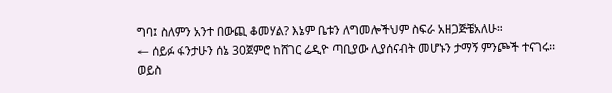ግባ፤ ስለምን አንተ በውጪ ቆመሃል? እኔም ቤቱን ለግመሎችህም ስፍራ አዘጋጅቼአለሁ።
← ሰይፉ ፋንታሁን ሰኔ 30ጀምሮ ከሸገር ሬዲዮ ጣቢያው ሊያሰናብት መሆኑን ታማኝ ምንጮች ተናገሩ፡፡
ወይስ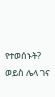የተወሰኑት? ወይስ ሌላ ገና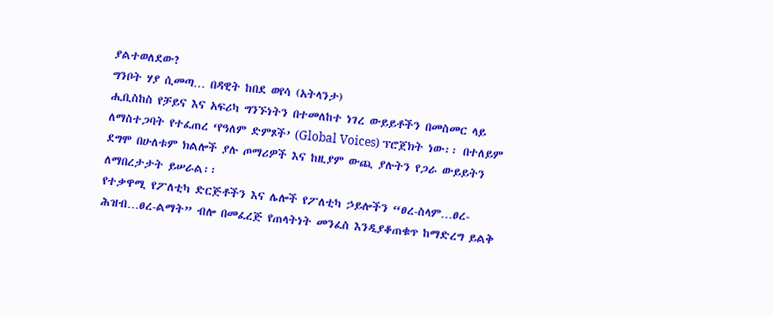ያልተወለደው?
ግንቦት ሃያ ሲመጣ… በዳዊት ከበደ ወየሳ (አትላንታ)
ሒቢስከስ የቻይና እና አፍሪካ ግንኙነትን በተመለከተ ነገረ ውይይቶችን በመስመር ላይ ለማስተጋባት የተፈጠረ ‘የዓለም ድምጾች’ (Global Voices) ፕሮጀክት ነው፡፡ በተለይም ደግሞ በሁለቱም ክልሎች ያሉ ጦማሪዎች እና ከዚያም ውጪ ያሉትን የጋራ ውይይትን ለማበረታታት ይሠራል፡፡
የተቃዋሚ የፖለቲካ ድርጅቶችን እና ሌሎች የፖለቲካ ኃይሎችን “ፀረ-ስላም…ፀረ-ሕዝብ…ፀረ-ልማት” ብሎ በመፈረጅ የጠላትነት መንፈስ እንዲያቆጠቁጥ ከማድረግ ይልቅ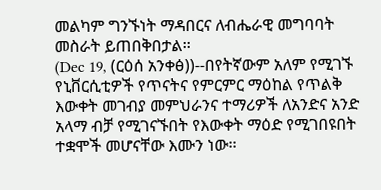መልካም ግንኙነት ማዳበርና ለብሔራዊ መግባባት መስራት ይጠበቅበታል፡፡
(Dec 19, (ርዕሰ አንቀፅ))--በየትኛውም አለም የሚገኙ የኒቨርሲቲዎች የጥናትና የምርምር ማዕከል የጥልቅ እውቀት መገብያ መምህራንና ተማሪዎች ለአንድና አንድ አላማ ብቻ የሚገናኙበት የእውቀት ማዕድ የሚገበዩበት ተቋሞች መሆናቸው እሙን ነው፡፡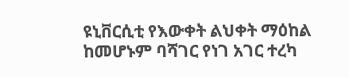ዩኒቨርሲቲ የእውቀት ልህቀት ማዕከል ከመሆኑም ባሻገር የነገ አገር ተረካ